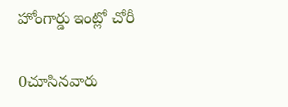హోంగార్డు ఇంట్లో చోరీ

0చూసినవారు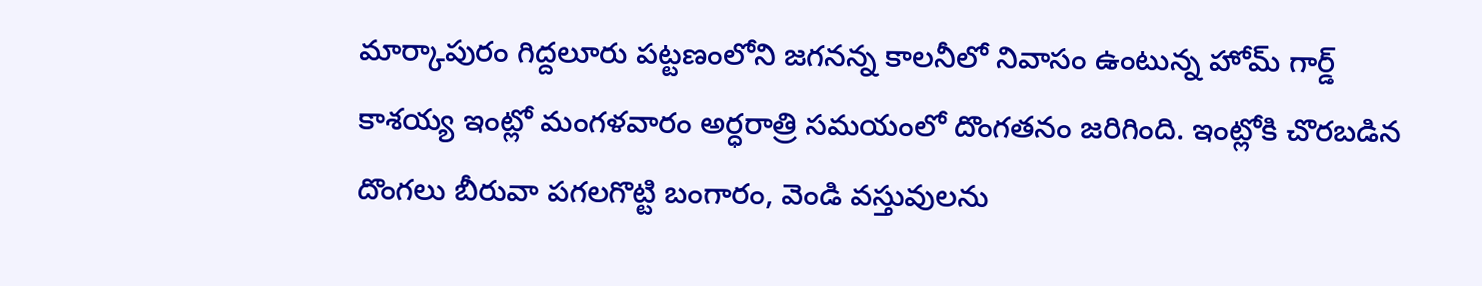మార్కాపురం గిద్దలూరు పట్టణంలోని జగనన్న కాలనీలో నివాసం ఉంటున్న హోమ్ గార్డ్ కాశయ్య ఇంట్లో మంగళవారం అర్ధరాత్రి సమయంలో దొంగతనం జరిగింది. ఇంట్లోకి చొరబడిన దొంగలు బీరువా పగలగొట్టి బంగారం, వెండి వస్తువులను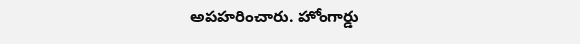అపహరించారు. హోంగార్డు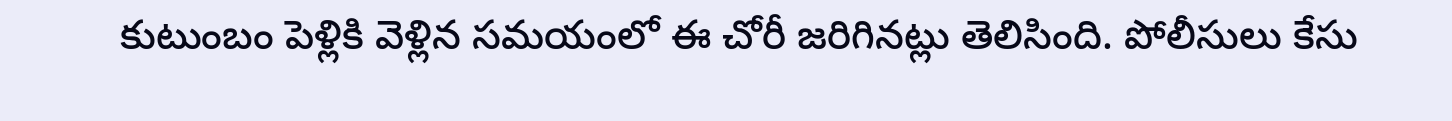కుటుంబం పెళ్లికి వెళ్లిన సమయంలో ఈ చోరీ జరిగినట్లు తెలిసింది. పోలీసులు కేసు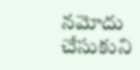నమోదు చేసుకుని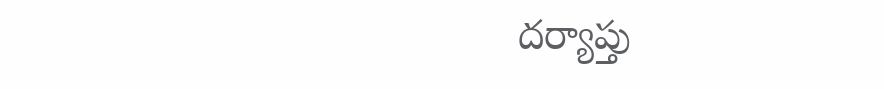దర్యాప్తు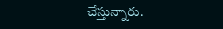చేస్తున్నారు.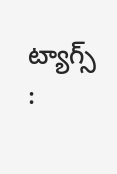ట్యాగ్స్ :